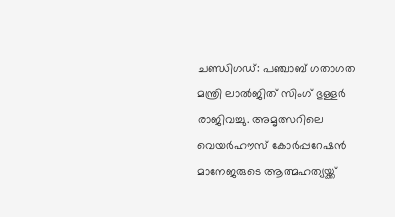ചണ്ഡിഗഡ്: പഞ്ചാബ് ഗതാഗത മന്ത്രി ലാൽജിത് സിംഗ് ഭുള്ളർ രാജിവച്ചു. അമൃത്സറിലെ വെയർഹൗസ് കോർപ്പറേഷൻ മാനേജരുടെ ആത്മഹത്യയ്ക്ക്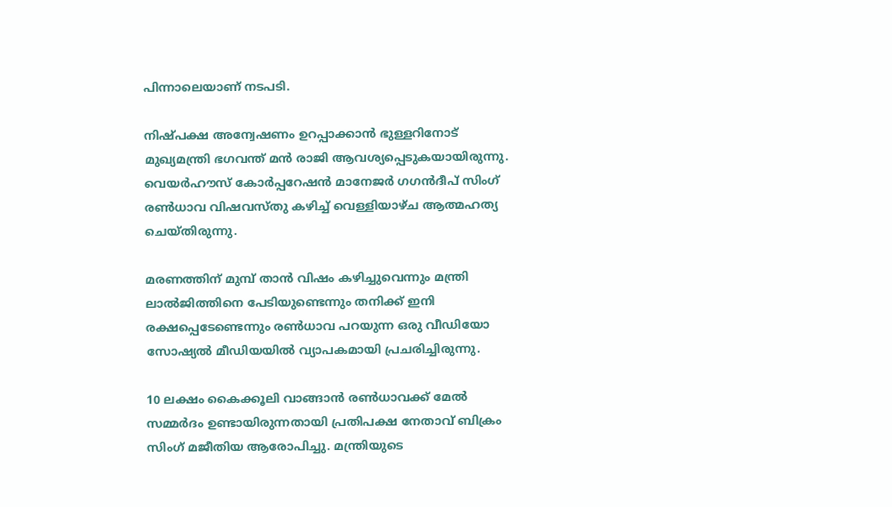പിന്നാലെയാണ് നടപടി.

നിഷ്പക്ഷ അന്വേഷണം ഉറപ്പാക്കാൻ ഭുള്ളറിനോട് മുഖ്യമന്ത്രി ഭഗവന്ത് മൻ രാജി ആവശ്യപ്പെടുകയായിരുന്നു. വെയർഹൗസ് കോർപ്പറേഷൻ മാനേജർ ഗഗൻദീപ് സിംഗ് രൺധാവ വിഷവസ്തു കഴിച്ച് വെള്ളിയാഴ്ച ആത്മഹത്യ ചെയ്തിരുന്നു.

മരണത്തിന് മുമ്പ് താൻ വിഷം കഴിച്ചുവെന്നും മന്ത്രി ലാൽജിത്തിനെ പേടിയുണ്ടെന്നും തനിക്ക് ഇനി രക്ഷപ്പെടേണ്ടെന്നും രൺധാവ പറയുന്ന ഒരു വീഡിയോ സോഷ്യൽ മീഡിയയിൽ വ്യാപകമായി പ്രചരിച്ചിരുന്നു.

10 ലക്ഷം കൈക്കൂലി വാങ്ങാൻ രൺധാവക്ക് മേൽ സമ്മർദം ഉണ്ടായിരുന്നതായി പ്രതിപക്ഷ നേതാവ് ബിക്രം സിംഗ് മജീതിയ ആരോപിച്ചു. മന്ത്രിയുടെ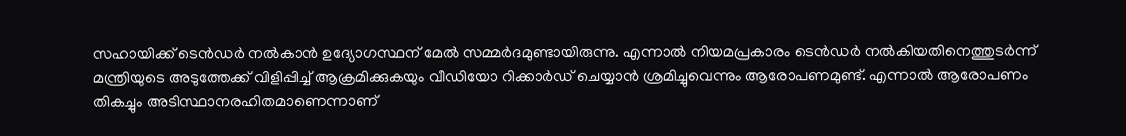സഹായിക്ക് ടെൻഡർ നൽകാൻ ഉദ്യോഗസ്ഥന് മേൽ സമ്മർദമുണ്ടായിരുന്നു. എന്നാൽ നിയമപ്രകാരം ടെൻഡർ നൽകിയതിനെത്തുടർന്ന് മന്ത്രിയുടെ അടുത്തേക്ക് വിളിപ്പിച്ച് ആക്രമിക്കുകയും വീഡിയോ റിക്കാർഡ് ചെയ്യാൻ ശ്രമിച്ചുവെന്നും ആരോപണമുണ്ട്. എന്നാൽ ആരോപണം തികച്ചും അടിസ്ഥാനരഹിതമാണെന്നാണ്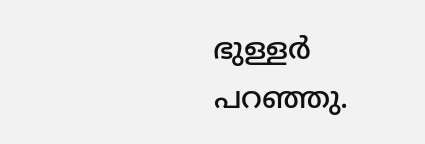ഭുള്ളർ പറഞ്ഞു.